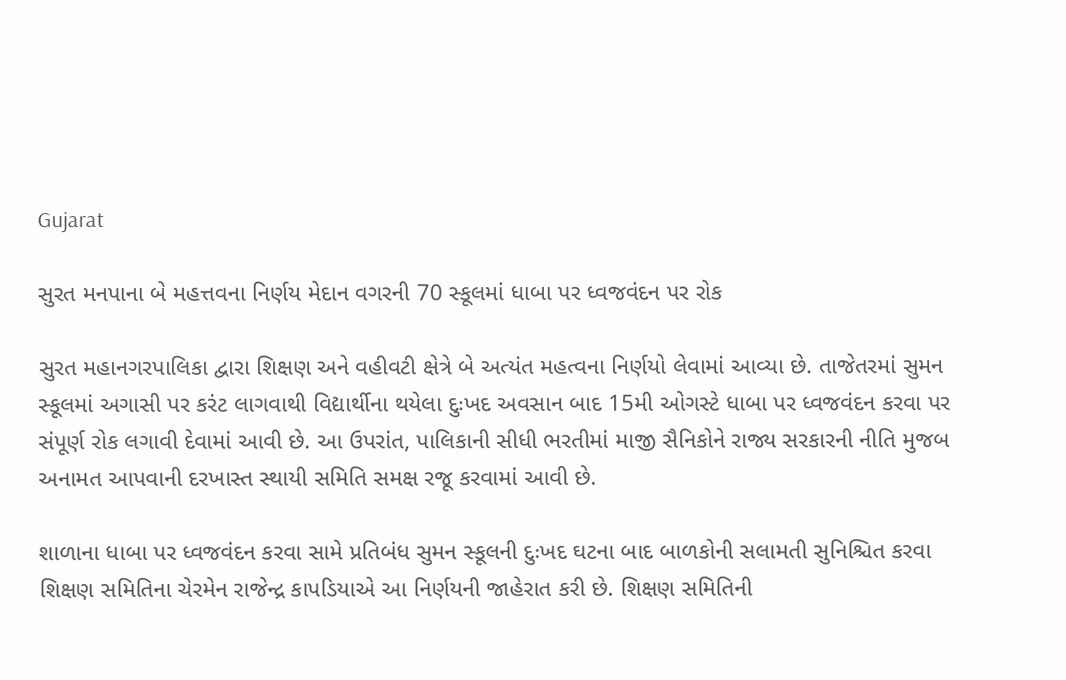Gujarat

સુરત મનપાના બે મહત્તવના નિર્ણય મેદાન વગરની 70 સ્કૂલમાં ધાબા પર ધ્વજવંદન પર રોક

સુરત મહાનગરપાલિકા દ્વારા શિક્ષણ અને વહીવટી ક્ષેત્રે બે અત્યંત મહત્વના નિર્ણયો લેવામાં આવ્યા છે. તાજેતરમાં સુમન સ્કૂલમાં અગાસી પર કરંટ લાગવાથી વિદ્યાર્થીના થયેલા દુઃખદ અવસાન બાદ 15મી ઓગસ્ટે ધાબા પર ધ્વજવંદન કરવા પર સંપૂર્ણ રોક લગાવી દેવામાં આવી છે. આ ઉપરાંત, પાલિકાની સીધી ભરતીમાં માજી સૈનિકોને રાજ્ય સરકારની નીતિ મુજબ અનામત આપવાની દરખાસ્ત સ્થાયી સમિતિ સમક્ષ રજૂ કરવામાં આવી છે.

શાળાના ધાબા પર ધ્વજવંદન કરવા સામે પ્રતિબંધ સુમન સ્કૂલની દુઃખદ ઘટના બાદ બાળકોની સલામતી સુનિશ્ચિત કરવા શિક્ષણ સમિતિના ચેરમેન રાજેન્દ્ર કાપડિયાએ આ નિર્ણયની જાહેરાત કરી છે. શિક્ષણ સમિતિની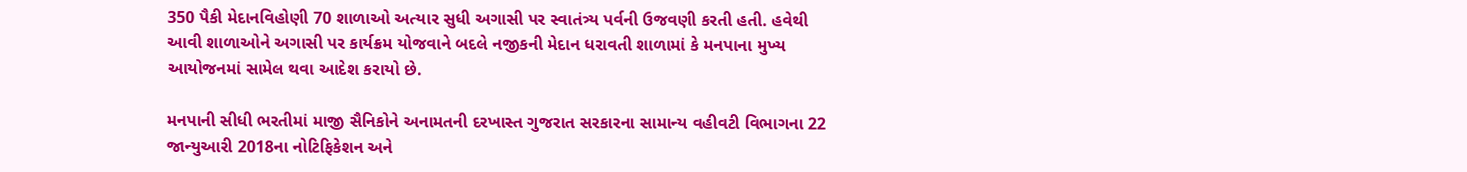350 પૈકી મેદાનવિહોણી 70 શાળાઓ અત્યાર સુધી અગાસી પર સ્વાતંત્ર્ય પર્વની ઉજવણી કરતી હતી. હવેથી આવી શાળાઓને અગાસી પર કાર્યક્રમ યોજવાને બદલે નજીકની મેદાન ધરાવતી શાળામાં કે મનપાના મુખ્ય આયોજનમાં સામેલ થવા આદેશ કરાયો છે.

મનપાની સીધી ભરતીમાં માજી સૈનિકોને અનામતની દરખાસ્ત ગુજરાત સરકારના સામાન્ય વહીવટી વિભાગના 22 જાન્યુઆરી 2018ના નોટિફિકેશન અને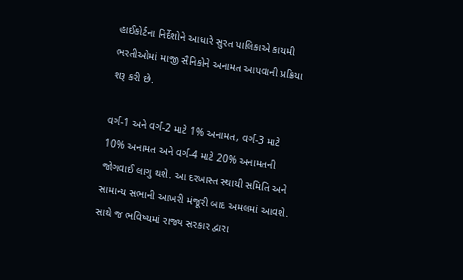હાઈકોર્ટના નિર્દેશોને આધારે સુરત પાલિકાએ કાયમી ભરતીઓમાં માજી સૈનિકોને અનામત આપવાની પ્રક્રિયા શરૂ કરી છે.

વર્ગ-1 અને વર્ગ-2 માટે 1% અનામત, વર્ગ-3 માટે 10% અનામત અને વર્ગ-4 માટે 20% અનામતની જોગવાઈ લાગુ થશે. આ દરખાસ્ત સ્થાયી સમિતિ અને સામાન્ય સભાની આખરી મંજૂરી બાદ અમલમાં આવશે. સાથે જ ભવિષ્યમાં રાજ્ય સરકાર દ્વારા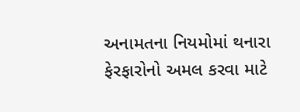અનામતના નિયમોમાં થનારા ફેરફારોનો અમલ કરવા માટે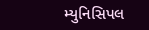મ્યુનિસિપલ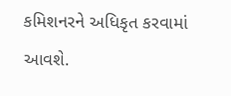કમિશનરને અધિકૃત કરવામાં આવશે.